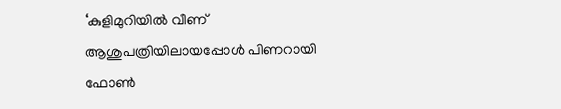‘കുളിമുറിയില്‍ വീണ് ആശുപത്രിയിലായപ്പോള്‍ പിണറായി ഫോണ്‍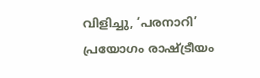വിളിച്ചു, ‘പരനാറി’ പ്രയോഗം രാഷ്ട്രീയം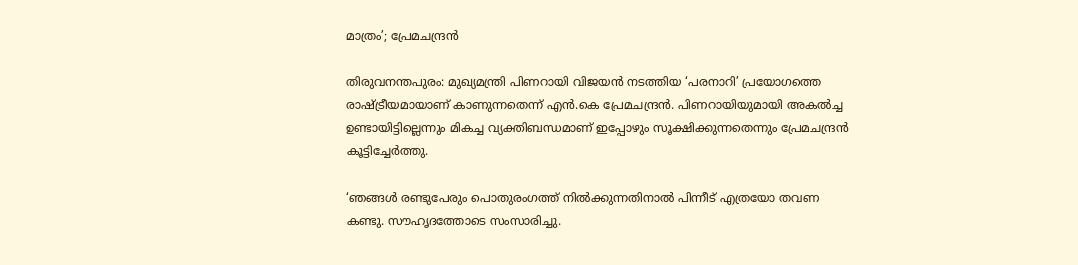മാത്രം’; പ്രേമചന്ദ്രന്‍

തിരുവനന്തപുരം: മുഖ്യമന്ത്രി പിണറായി വിജയന്‍ നടത്തിയ ‘പരനാറി’ പ്രയോഗത്തെ രാഷ്ട്രീയമായാണ് കാണുന്നതെന്ന് എന്‍.കെ പ്രേമചന്ദ്രന്‍. പിണറായിയുമായി അകല്‍ച്ച ഉണ്ടായിട്ടില്ലെന്നും മികച്ച വ്യക്തിബന്ധമാണ് ഇപ്പോഴും സൂക്ഷിക്കുന്നതെന്നും പ്രേമചന്ദ്രന്‍ കൂട്ടിച്ചേര്‍ത്തു.

‘ഞങ്ങള്‍ രണ്ടുപേരും പൊതുരംഗത്ത് നില്‍ക്കുന്നതിനാല്‍ പിന്നീട് എത്രയോ തവണ കണ്ടു. സൗഹൃദത്തോടെ സംസാരിച്ചു.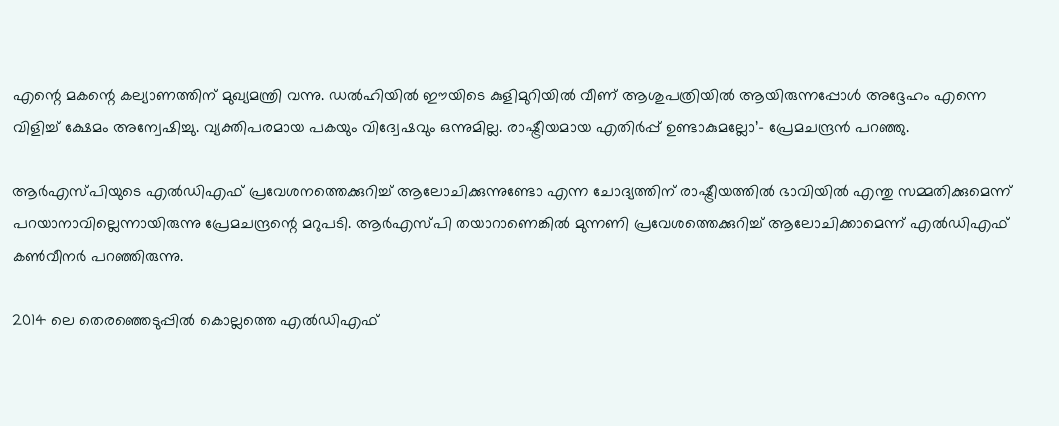എന്റെ മകന്റെ കല്യാണത്തിന് മുഖ്യമന്ത്രി വന്നു. ഡല്‍ഹിയില്‍ ഈയിടെ കുളിമുറിയില്‍ വീണ് ആശുപത്രിയില്‍ ആയിരുന്നപ്പോള്‍ അദ്ദേഹം എന്നെ വിളിച്ച് ക്ഷേമം അന്വേഷിച്ചു. വ്യക്തിപരമായ പകയും വിദ്വേഷവും ഒന്നുമില്ല. രാഷ്ട്രീയമായ എതിര്‍പ്പ് ഉണ്ടാകുമല്ലോ’- പ്രേമചന്ദ്രന്‍ പറഞ്ഞു.

ആര്‍എസ്പിയുടെ എല്‍ഡിഎഫ് പ്രവേശനത്തെക്കുറിച്ച് ആലോചിക്കുന്നുണ്ടോ എന്ന ചോദ്യത്തിന് രാഷ്ട്രീയത്തില്‍ ഭാവിയില്‍ എന്തു സമ്മതിക്കുമെന്ന് പറയാനാവില്ലെന്നായിരുന്നു പ്രേമചന്ദ്രന്റെ മറുപടി. ആര്‍എസ്പി തയാറാണെങ്കില്‍ മുന്നണി പ്രവേശത്തെക്കുറിച്ച് ആലോചിക്കാമെന്ന് എല്‍ഡിഎഫ് കണ്‍വീനര്‍ പറഞ്ഞിരുന്നു.

2014 ലെ തെരഞ്ഞെടുപ്പില്‍ കൊല്ലത്തെ എല്‍ഡിഎഫ്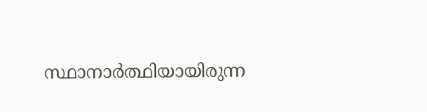സ്ഥാനാര്‍ത്ഥിയായിരുന്ന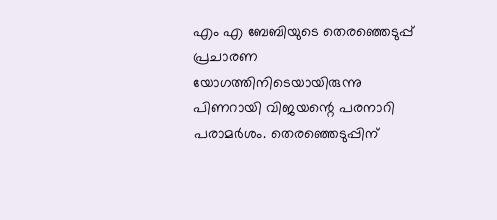എം എ ബേബിയുടെ തെരഞ്ഞെടുപ്പ് പ്രചാരണ യോഗത്തിനിടെയായിരുന്നു പിണറായി വിജയന്റെ പരനാറി പരാമര്‍ശം. തെരഞ്ഞെടുപ്പിന്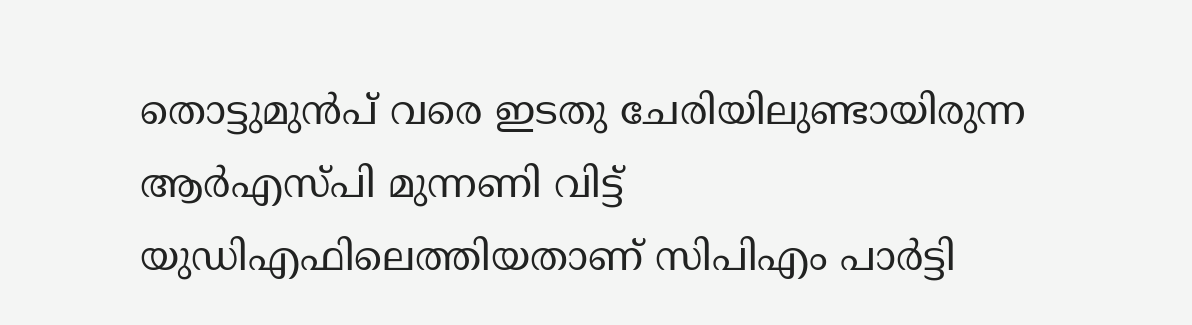തൊട്ടുമുന്‍പ് വരെ ഇടതു ചേരിയിലുണ്ടായിരുന്ന ആര്‍എസ്പി മുന്നണി വിട്ട് യുഡിഎഫിലെത്തിയതാണ് സിപിഎം പാര്‍ട്ടി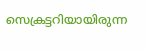സെക്രട്ടറിയായിരുന്ന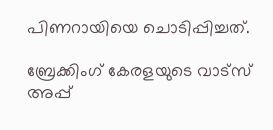പിണറായിയെ ചൊടിപ്പിച്ചത്.

ബ്രേക്കിംഗ് കേരളയുടെ വാട്സ് അപ്പ്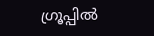ഗ്രൂപ്പിൽ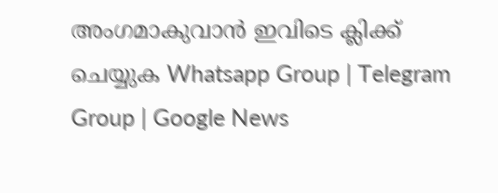അംഗമാകുവാൻ ഇവിടെ ക്ലിക്ക് ചെയ്യുക Whatsapp Group | Telegram Group | Google News